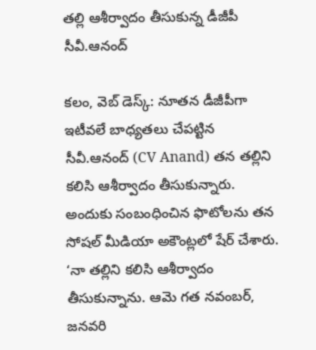తల్లి ఆశీర్వాదం తీసుకున్న డీజీపీ సీవీ.ఆనంద్

కలం, వెబ్ డెస్క్: నూతన డీజీపీగా ఇటీవలే బాధ్యతలు చేపట్టిన సీవీ.ఆనంద్ (CV Anand) తన తల్లిని కలిసి ఆశీర్వాదం తీసుకున్నారు. అందుకు సంబంధించిన ఫొటోలను తన సోషల్ మీడియా అకౌంట్లలో షేర్ చేశారు. ‘నా తల్లిని కలిసి ఆశీర్వాదం తీసుకున్నాను. ఆమె గత నవంబర్, జనవరి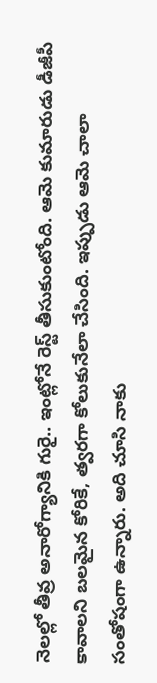నెలల్లో తీవ్ర అనారోగ్యానికి గురై.. ఇంట్లోనే రెస్ట్ తీసుకుంటోంది. ఆమె కుమారుడు డీజీపీ కావాలని బలమైన కోరికే, త్వరగా కోలుకునేలా చేసింది. ఇప్పుడు ఆమె చాలా సంతోషంగా ఉన్నారు. అది చూసి నాకు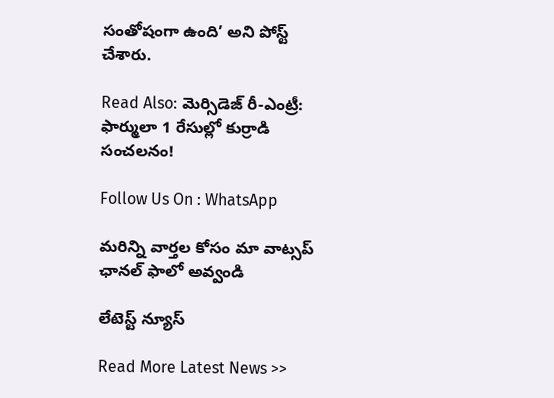సంతోషంగా ఉంది’ అని పోస్ట్ చేశారు.

Read Also: మెర్సిడెజ్ రీ-ఎంట్రీ: ఫార్ములా 1 రేసుల్లో కుర్రాడి సంచలనం!

Follow Us On : WhatsApp

మ‌రిన్ని వార్త‌ల కోసం మా వాట్స‌ప్ ఛాన‌ల్ ఫాలో అవ్వండి

లేటెస్ట్ న్యూస్‌

Read More Latest News >>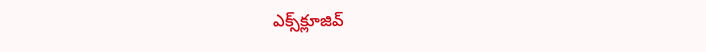ఎక్స్‌క్లూజివ్‌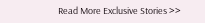Read More Exclusive Stories >>